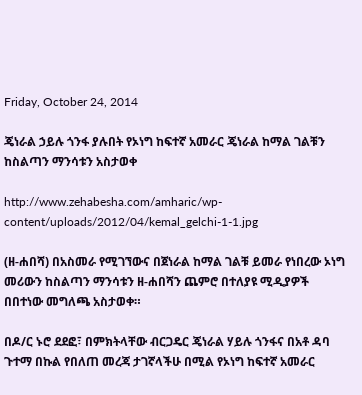Friday, October 24, 2014

ጄነራል ኃይሉ ጎንፋ ያሉበት የኦነግ ከፍተኛ አመራር ጄነራል ከማል ገልቹን ከስልጣን ማንሳቱን አስታወቀ

http://www.zehabesha.com/amharic/wp-content/uploads/2012/04/kemal_gelchi-1-1.jpg

(ዘ-ሐበሻ) በአስመራ የሚገኘውና በጀነራል ከማል ገልቹ ይመራ የነበረው ኦነግ መሪውን ከስልጣን ማንሳቱን ዘ-ሐበሻን ጨምሮ በተለያዩ ሚዲያዎች በበተነው መግለጫ አስታወቀ።

በዶ/ር ኑሮ ደደፎ፣ በምክትላቸው ብርጋዴር ጄነራል ሃይሉ ጎንፋና በአቶ ዳባ ጉተማ በኩል የበለጠ መረጃ ታገኛላችሁ በሚል የኦነግ ከፍተኛ አመራር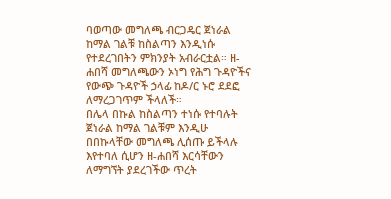ባወጣው መግለጫ ብርጋዴር ጀነራል ከማል ገልቹ ከስልጣን እንዲነሱ የተደረገበትን ምክንያት አብራርቷል። ዘ-ሐበሻ መግለጫውን ኦነግ የሕግ ጉዳዮችና የውጭ ጉዳዮች ኃላፊ ከዶ/ር ኑሮ ደደፎ ለማረጋገጥም ችላለች።
በሌላ በኩል ከስልጣን ተነሱ የተባሉት ጀነራል ከማል ገልቹም እንዲሁ በበኩላቸው መግለጫ ሊሰጡ ይችላሉ እየተባለ ሲሆን ዘ-ሐበሻ እርሳቸውን ለማግኘት ያደረገችው ጥረት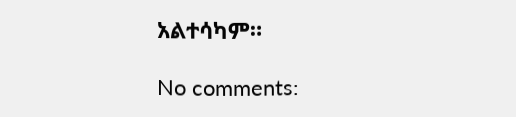አልተሳካም።

No comments: